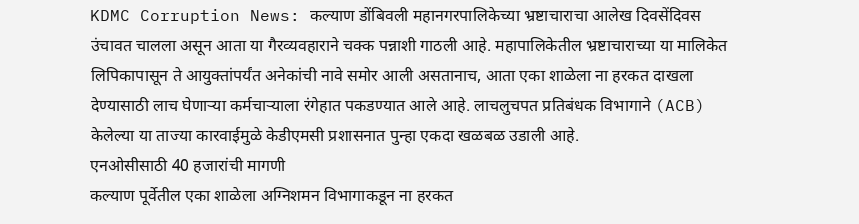KDMC Corruption News: कल्याण डोंबिवली महानगरपालिकेच्या भ्रष्टाचाराचा आलेख दिवसेंदिवस उंचावत चालला असून आता या गैरव्यवहाराने चक्क पन्नाशी गाठली आहे. महापालिकेतील भ्रष्टाचाराच्या या मालिकेत लिपिकापासून ते आयुक्तांपर्यंत अनेकांची नावे समोर आली असतानाच, आता एका शाळेला ना हरकत दाखला देण्यासाठी लाच घेणाऱ्या कर्मचाऱ्याला रंगेहात पकडण्यात आले आहे. लाचलुचपत प्रतिबंधक विभागाने (ACB) केलेल्या या ताज्या कारवाईमुळे केडीएमसी प्रशासनात पुन्हा एकदा खळबळ उडाली आहे.
एनओसीसाठी 40 हजारांची मागणी
कल्याण पूर्वेतील एका शाळेला अग्निशमन विभागाकडून ना हरकत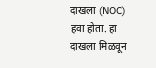दाखला (NOC) हवा होता. हा दाखला मिळवून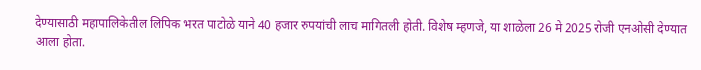देण्यासाठी महापालिकेतील लिपिक भरत पाटोळे याने 40 हजार रुपयांची लाच मागितली होती. विशेष म्हणजे, या शाळेला 26 मे 2025 रोजी एनओसी देण्यात आला होता.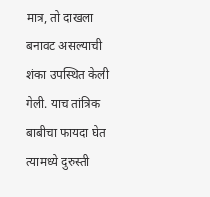मात्र, तो दाखला बनावट असल्याची शंका उपस्थित केली गेली. याच तांत्रिक बाबीचा फायदा घेत त्यामध्ये दुरुस्ती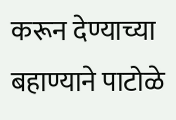करून देण्याच्या बहाण्याने पाटोळे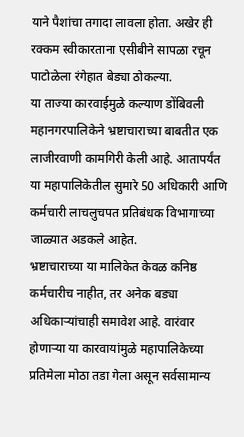याने पैशांचा तगादा लावला होता. अखेर ही रक्कम स्वीकारताना एसीबीने सापळा रचून पाटोळेला रंगेहात बेड्या ठोकल्या.
या ताज्या कारवाईमुळे कल्याण डोंबिवली महानगरपालिकेने भ्रष्टाचाराच्या बाबतीत एक लाजीरवाणी कामगिरी केली आहे. आतापर्यंत या महापालिकेतील सुमारे 50 अधिकारी आणि कर्मचारी लाचलुचपत प्रतिबंधक विभागाच्या जाळ्यात अडकले आहेत.
भ्रष्टाचाराच्या या मालिकेत केवळ कनिष्ठ कर्मचारीच नाहीत, तर अनेक बड्या अधिकाऱ्यांचाही समावेश आहे. वारंवार होणाऱ्या या कारवायांमुळे महापालिकेच्या प्रतिमेला मोठा तडा गेला असून सर्वसामान्य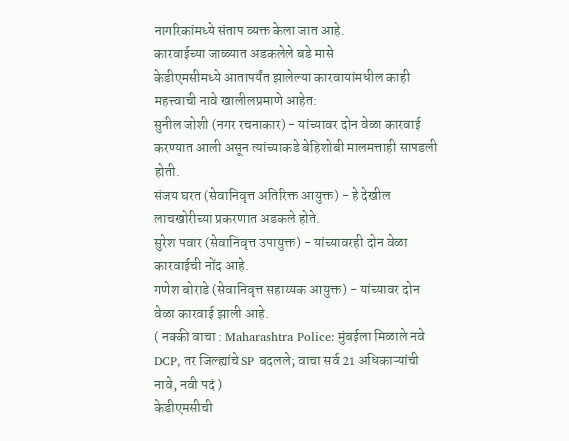नागरिकांमध्ये संताप व्यक्त केला जात आहे.
कारवाईच्या जाळ्यात अडकलेले बडे मासे
केडीएमसीमध्ये आतापर्यंत झालेल्या कारवायांमधील काही महत्त्वाची नावे खालीलप्रमाणे आहेत:
सुनील जोशी (नगर रचनाकार) - यांच्यावर दोन वेळा कारवाई करण्यात आली असून त्यांच्याकडे बेहिशोबी मालमत्ताही सापडली होती.
संजय घरत (सेवानिवृत्त अतिरिक्त आयुक्त) - हे देखील लाचखोरीच्या प्रकरणात अडकले होते.
सुरेश पवार (सेवानिवृत्त उपायुक्त) - यांच्यावरही दोन वेळा कारवाईची नोंद आहे.
गणेश बोराडे (सेवानिवृत्त सहाय्यक आयुक्त) - यांच्यावर दोन वेळा कारवाई झाली आहे.
( नक्की वाचा : Maharashtra Police: मुंबईला मिळाले नवे DCP, तर जिल्ह्यांचे SP बदलले; वाचा सर्व 21 अधिकाऱ्यांची नावे, नवी पदं )
केडीएमसीची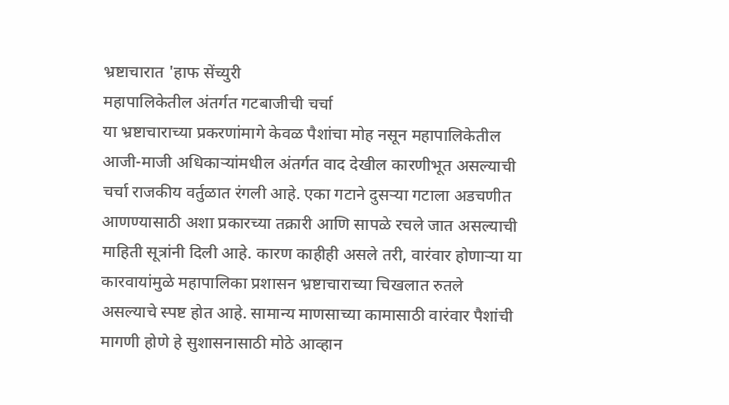भ्रष्टाचारात 'हाफ सेंच्युरी
महापालिकेतील अंतर्गत गटबाजीची चर्चा
या भ्रष्टाचाराच्या प्रकरणांमागे केवळ पैशांचा मोह नसून महापालिकेतील आजी-माजी अधिकाऱ्यांमधील अंतर्गत वाद देखील कारणीभूत असल्याची चर्चा राजकीय वर्तुळात रंगली आहे. एका गटाने दुसऱ्या गटाला अडचणीत आणण्यासाठी अशा प्रकारच्या तक्रारी आणि सापळे रचले जात असल्याची माहिती सूत्रांनी दिली आहे. कारण काहीही असले तरी, वारंवार होणाऱ्या या कारवायांमुळे महापालिका प्रशासन भ्रष्टाचाराच्या चिखलात रुतले असल्याचे स्पष्ट होत आहे. सामान्य माणसाच्या कामासाठी वारंवार पैशांची मागणी होणे हे सुशासनासाठी मोठे आव्हान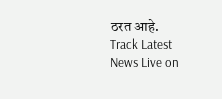ठरत आहे.
Track Latest News Live on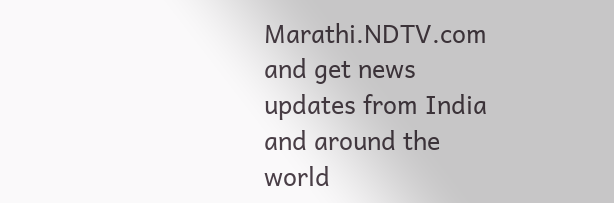Marathi.NDTV.com and get news updates from India and around the world